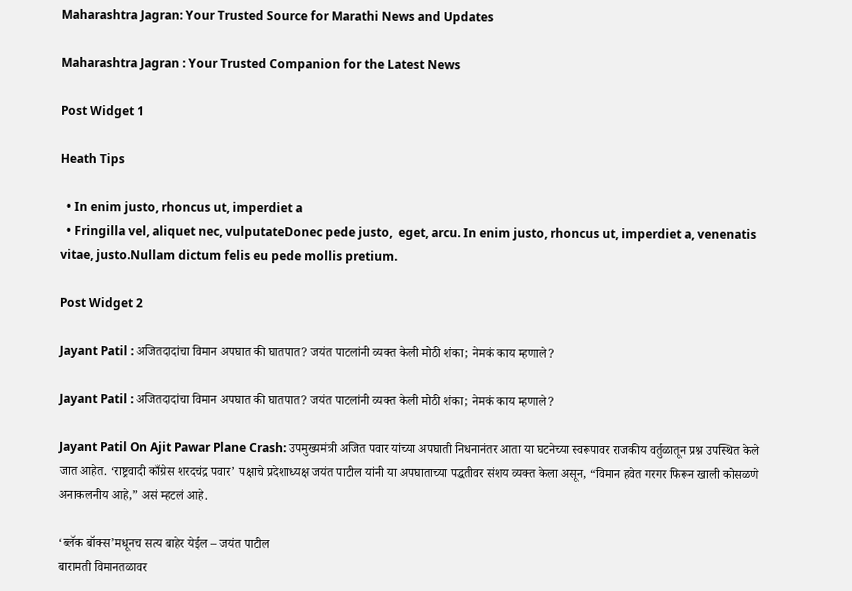Maharashtra Jagran: Your Trusted Source for Marathi News and Updates

Maharashtra Jagran : Your Trusted Companion for the Latest News

Post Widget 1

Heath Tips

  • In enim justo, rhoncus ut, imperdiet a
  • Fringilla vel, aliquet nec, vulputateDonec pede justo,  eget, arcu. In enim justo, rhoncus ut, imperdiet a, venenatis vitae, justo.Nullam dictum felis eu pede mollis pretium.

Post Widget 2

Jayant Patil : अजितदादांचा विमान अपघात की घातपात? जयंत पाटलांनी व्यक्त केली मोठी शंका; नेमकं काय म्हणाले?

Jayant Patil : अजितदादांचा विमान अपघात की घातपात? जयंत पाटलांनी व्यक्त केली मोठी शंका; नेमकं काय म्हणाले?

Jayant Patil On Ajit Pawar Plane Crash: उपमुख्यमंत्री अजित पवार यांच्या अपघाती निधनानंतर आता या घटनेच्या स्वरूपावर राजकीय वर्तुळातून प्रश्न उपस्थित केले जात आहेत. ‘राष्ट्रवादी काँग्रेस शरदचंद्र पवार’ पक्षाचे प्रदेशाध्यक्ष जयंत पाटील यांनी या अपघाताच्या पद्धतीवर संशय व्यक्त केला असून, “विमान हवेत गरगर फिरून खाली कोसळणे अनाकलनीय आहे,” असं म्हटलं आहे.

‘ब्लॅक बॉक्स’मधूनच सत्य बाहेर येईल – जयंत पाटील
बारामती विमानतळावर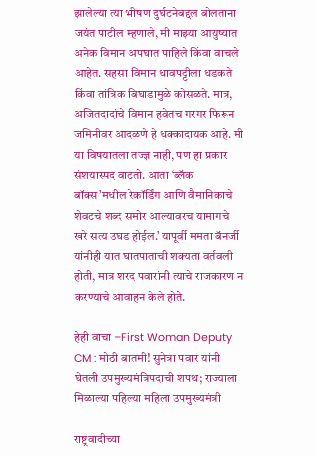झालेल्या त्या भीषण दुर्घटनेबद्दल बोलताना जयंत पाटील म्हणाले, मी माझ्या आयुष्यात अनेक विमान अपघात पाहिले किंवा वाचले आहेत. सहसा विमान धावपट्टीला धडकते किंवा तांत्रिक बिघाडामुळे कोसळते. मात्र, अजितदादांचे विमान हवेतच गरगर फिरून जमिनीवर आदळणे हे धक्कादायक आहे. मी या विषयातला तज्ज्ञ नाही, पण हा प्रकार संशयास्पद वाटतो. आता ‘ब्लॅक बॉक्स’मधील रेकॉर्डिंग आणि वैमानिकाचे शेवटचे शब्द समोर आल्यावरच यामागचे खरे सत्य उघड होईल.’ यापूर्वी ममता बॅनर्जी यांनीही यात घातपाताची शक्यता वर्तवली होती, मात्र शरद पवारांनी त्याचे राजकारण न करण्याचे आवाहन केले होते.

हेही वाचा –First Woman Deputy CM : मोठी बातमी! सुनेत्रा पवार यांनी घेतली उपमुख्यमंत्रिपदाची शपथ; राज्याला मिळाल्या पहिल्या महिला उपमुख्यमंत्री

राष्ट्रवादीच्या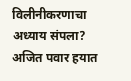विलीनीकरणाचा अध्याय संपला?
अजित पवार हयात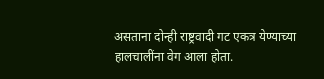असताना दोन्ही राष्ट्रवादी गट एकत्र येण्याच्या हालचालींना वेग आला होता.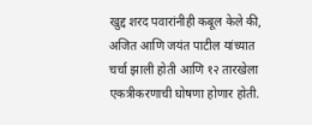खुद्द शरद पवारांनीही कबूल केले की, अजित आणि जयंत पाटील यांच्यात चर्चा झाली होती आणि १२ तारखेला एकत्रीकरणाची घोषणा होणार होती.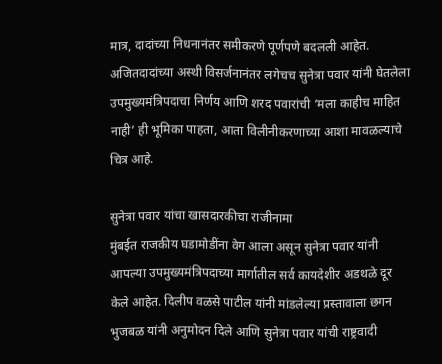मात्र, दादांच्या निधनानंतर समीकरणे पूर्णपणे बदलली आहेत. अजितदादांच्या अस्थी विसर्जनानंतर लगेचच सुनेत्रा पवार यांनी घेतलेला उपमुख्यमंत्रिपदाचा निर्णय आणि शरद पवारांची ‘मला काहीच माहित नाही’ ही भूमिका पाहता, आता विलीनीकरणाच्या आशा मावळल्याचे चित्र आहे.

सुनेत्रा पवार यांचा खासदारकीचा राजीनामा
मुंबईत राजकीय घडामोडींना वेग आला असून सुनेत्रा पवार यांनी आपल्या उपमुख्यमंत्रिपदाच्या मार्गातील सर्व कायदेशीर अडथळे दूर केले आहेत. दिलीप वळसे पाटील यांनी मांडलेल्या प्रस्तावाला छगन भुजबळ यांनी अनुमोदन दिले आणि सुनेत्रा पवार यांची राष्ट्रवादी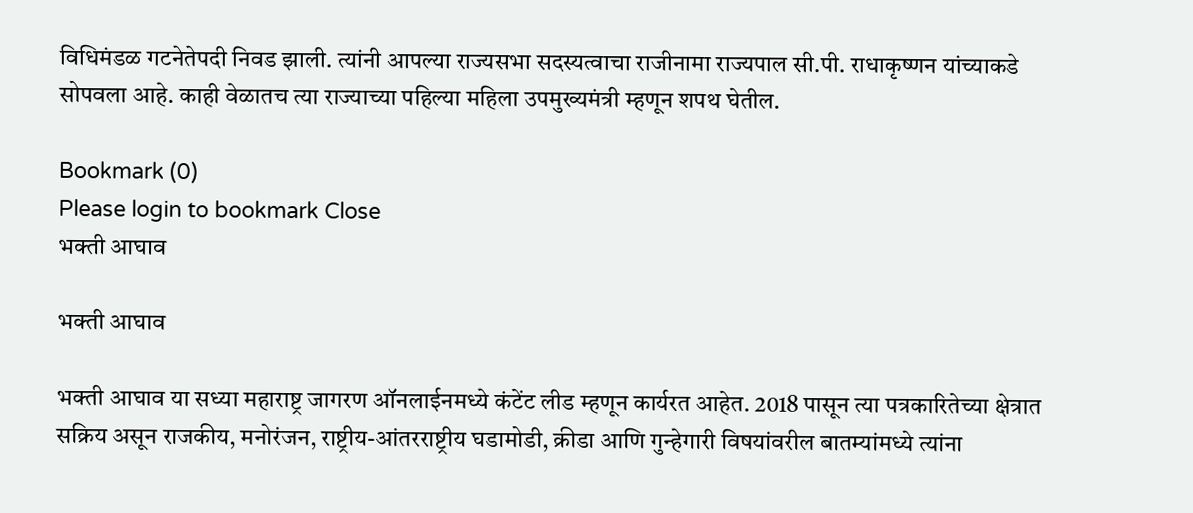विधिमंडळ गटनेतेपदी निवड झाली. त्यांनी आपल्या राज्यसभा सदस्यत्वाचा राजीनामा राज्यपाल सी.पी. राधाकृष्णन यांच्याकडे सोपवला आहे. काही वेळातच त्या राज्याच्या पहिल्या महिला उपमुख्यमंत्री म्हणून शपथ घेतील.

Bookmark (0)
Please login to bookmark Close
भक्ती आघाव

भक्ती आघाव

भक्ती आघाव या सध्या महाराष्ट्र जागरण ऑनलाईनमध्ये कंटेंट लीड म्हणून कार्यरत आहेत. 2018 पासून त्या पत्रकारितेच्या क्षेत्रात सक्रिय असून राजकीय, मनोरंजन, राष्ट्रीय-आंतरराष्ट्रीय घडामोडी, क्रीडा आणि गुन्हेगारी विषयांवरील बातम्यांमध्ये त्यांना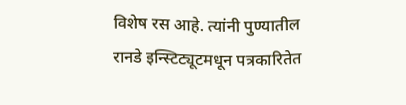विशेष रस आहे. त्यांनी पुण्यातील रानडे इन्स्टिट्यूटमधून पत्रकारितेत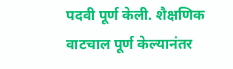पदवी पूर्ण केली. शैक्षणिक वाटचाल पूर्ण केल्यानंतर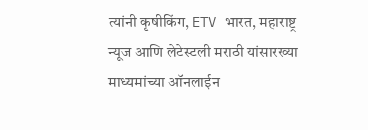त्यांनी कृषीकिंग, ETV भारत, महाराष्ट्र न्यूज आणि लेटेस्टली मराठी यांसारख्या माध्यमांच्या ऑनलाईन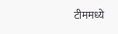टीममध्ये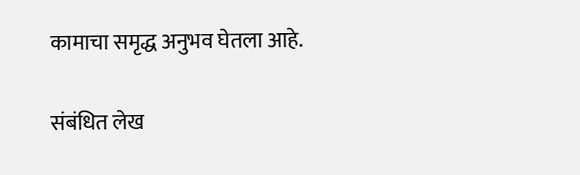कामाचा समृद्ध अनुभव घेतला आहे.

संबंधित लेख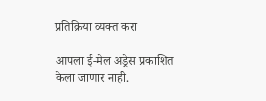प्रतिक्रिया व्यक्त करा

आपला ई-मेल अड्रेस प्रकाशित केला जाणार नाही.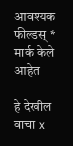आवश्यक फील्डस् * मार्क केले आहेत

हे देखील वाचा x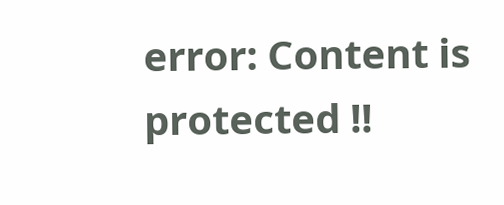error: Content is protected !!